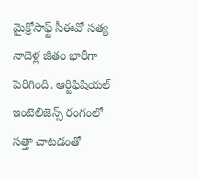మైక్రోసాఫ్ట్ సీఈవో సత్య నాదెళ్ల జీతం భారీగా పెరిగింది. ఆర్టిఫిషియల్ ఇంటెలిజెన్స్ రంగంలో సత్తా చాటడంతో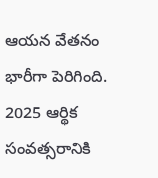ఆయన వేతనం భారీగా పెరిగింది. 2025 ఆర్థిక సంవత్సరానికి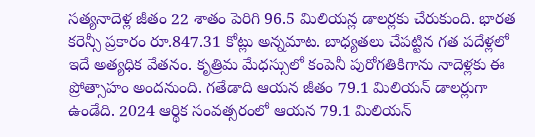సత్యనాదెళ్ల జీతం 22 శాతం పెరిగి 96.5 మిలియన్ల డాలర్లకు చేరుకుంది. భారత కరెన్సీ ప్రకారం రూ.847.31 కోట్లు అన్నమాట. బాధ్యతలు చేపట్టిన గత పదేళ్లలో ఇదే అత్యధిక వేతనం. కృత్రిమ మేధస్సులో కంపెనీ పురోగతికిగాను నాదెళ్లకు ఈ ప్రోత్సాహం అందనుంది. గతేడాది ఆయన జీతం 79.1 మిలియన్ డాలర్లుగా ఉండేది. 2024 ఆర్థిక సంవత్సరంలో ఆయన 79.1 మిలియన్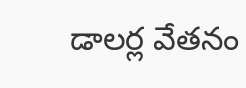డాలర్ల వేతనం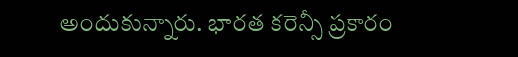అందుకున్నారు. భారత కరెన్సీ ప్రకారం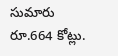సుమారు రూ.664 కోట్లు.